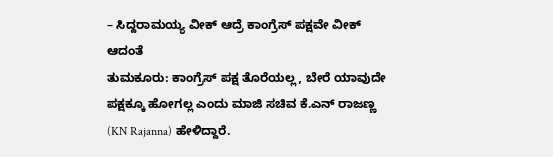– ಸಿದ್ದರಾಮಯ್ಯ ವೀಕ್ ಆದ್ರೆ ಕಾಂಗ್ರೆಸ್ ಪಕ್ಷವೇ ವೀಕ್ ಆದಂತೆ
ತುಮಕೂರು: ಕಾಂಗ್ರೆಸ್ ಪಕ್ಷ ತೊರೆಯಲ್ಲ, ಬೇರೆ ಯಾವುದೇ ಪಕ್ಷಕ್ಕೂ ಹೋಗಲ್ಲ ಎಂದು ಮಾಜಿ ಸಚಿವ ಕೆ.ಎನ್ ರಾಜಣ್ಣ (KN Rajanna) ಹೇಳಿದ್ದಾರೆ.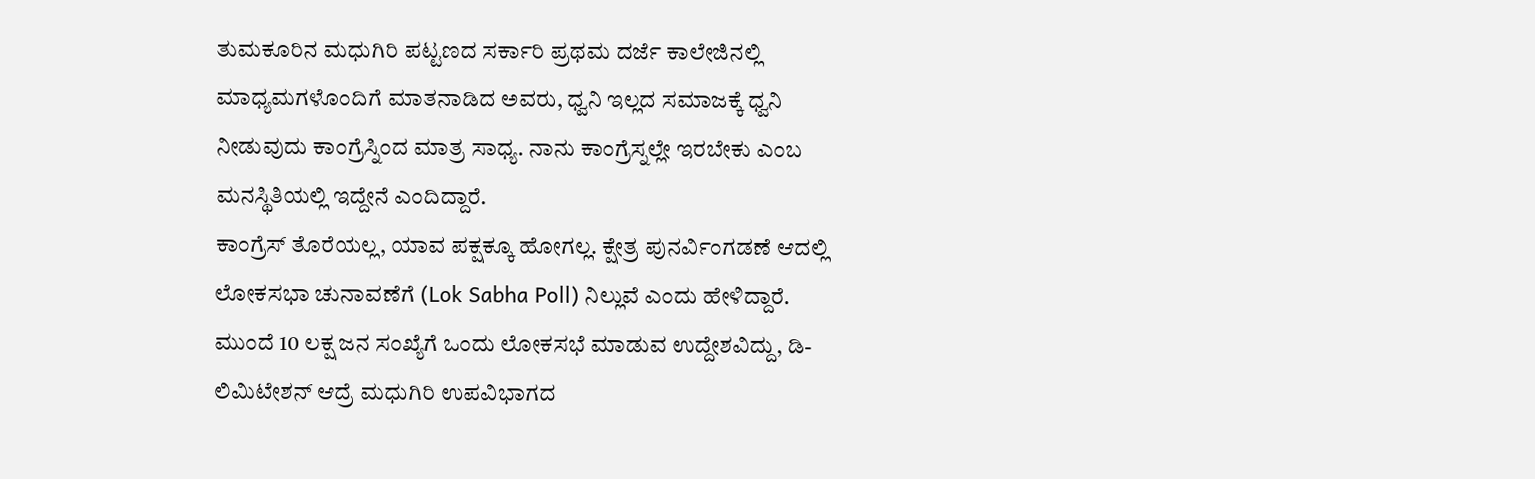ತುಮಕೂರಿನ ಮಧುಗಿರಿ ಪಟ್ಟಣದ ಸರ್ಕಾರಿ ಪ್ರಥಮ ದರ್ಜೆ ಕಾಲೇಜಿನಲ್ಲಿ ಮಾಧ್ಯಮಗಳೊಂದಿಗೆ ಮಾತನಾಡಿದ ಅವರು, ಧ್ವನಿ ಇಲ್ಲದ ಸಮಾಜಕ್ಕೆ ಧ್ವನಿ ನೀಡುವುದು ಕಾಂಗ್ರೆಸ್ನಿಂದ ಮಾತ್ರ ಸಾಧ್ಯ. ನಾನು ಕಾಂಗ್ರೆಸ್ನಲ್ಲೇ ಇರಬೇಕು ಎಂಬ ಮನಸ್ಥಿತಿಯಲ್ಲಿ ಇದ್ದೇನೆ ಎಂದಿದ್ದಾರೆ.
ಕಾಂಗ್ರೆಸ್ ತೊರೆಯಲ್ಲ, ಯಾವ ಪಕ್ಷಕ್ಕೂ ಹೋಗಲ್ಲ. ಕ್ಷೇತ್ರ ಪುನರ್ವಿಂಗಡಣೆ ಆದಲ್ಲಿ ಲೋಕಸಭಾ ಚುನಾವಣೆಗೆ (Lok Sabha Poll) ನಿಲ್ಲುವೆ ಎಂದು ಹೇಳಿದ್ದಾರೆ.
ಮುಂದೆ 10 ಲಕ್ಷ ಜನ ಸಂಖ್ಯೆಗೆ ಒಂದು ಲೋಕಸಭೆ ಮಾಡುವ ಉದ್ದೇಶವಿದ್ದು, ಡಿ-ಲಿಮಿಟೇಶನ್ ಆದ್ರೆ ಮಧುಗಿರಿ ಉಪವಿಭಾಗದ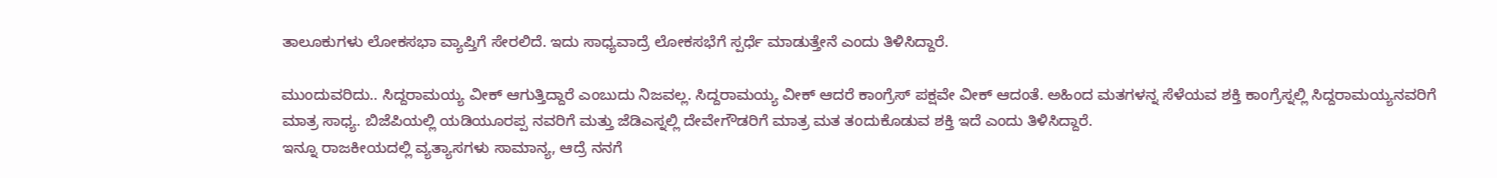ತಾಲೂಕುಗಳು ಲೋಕಸಭಾ ವ್ಯಾಪ್ತಿಗೆ ಸೇರಲಿದೆ. ಇದು ಸಾಧ್ಯವಾದ್ರೆ ಲೋಕಸಭೆಗೆ ಸ್ಪರ್ಧೆ ಮಾಡುತ್ತೇನೆ ಎಂದು ತಿಳಿಸಿದ್ದಾರೆ.

ಮುಂದುವರಿದು.. ಸಿದ್ದರಾಮಯ್ಯ ವೀಕ್ ಆಗುತ್ತಿದ್ದಾರೆ ಎಂಬುದು ನಿಜವಲ್ಲ. ಸಿದ್ದರಾಮಯ್ಯ ವೀಕ್ ಆದರೆ ಕಾಂಗ್ರೆಸ್ ಪಕ್ಷವೇ ವೀಕ್ ಆದಂತೆ. ಅಹಿಂದ ಮತಗಳನ್ನ ಸೆಳೆಯವ ಶಕ್ತಿ ಕಾಂಗ್ರೆಸ್ನಲ್ಲಿ ಸಿದ್ದರಾಮಯ್ಯನವರಿಗೆ ಮಾತ್ರ ಸಾಧ್ಯ. ಬಿಜೆಪಿಯಲ್ಲಿ ಯಡಿಯೂರಪ್ಪ ನವರಿಗೆ ಮತ್ತು ಜೆಡಿಎಸ್ನಲ್ಲಿ ದೇವೇಗೌಡರಿಗೆ ಮಾತ್ರ ಮತ ತಂದುಕೊಡುವ ಶಕ್ತಿ ಇದೆ ಎಂದು ತಿಳಿಸಿದ್ದಾರೆ.
ಇನ್ನೂ ರಾಜಕೀಯದಲ್ಲಿ ವ್ಯತ್ಯಾಸಗಳು ಸಾಮಾನ್ಯ, ಆದ್ರೆ ನನಗೆ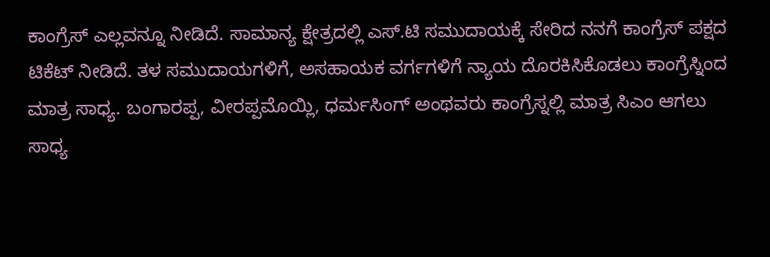ಕಾಂಗ್ರೆಸ್ ಎಲ್ಲವನ್ನೂ ನೀಡಿದೆ. ಸಾಮಾನ್ಯ ಕ್ಷೇತ್ರದಲ್ಲಿ ಎಸ್.ಟಿ ಸಮುದಾಯಕ್ಕೆ ಸೇರಿದ ನನಗೆ ಕಾಂಗ್ರೆಸ್ ಪಕ್ಷದ ಟಿಕೆಟ್ ನೀಡಿದೆ. ತಳ ಸಮುದಾಯಗಳಿಗೆ, ಅಸಹಾಯಕ ವರ್ಗಗಳಿಗೆ ನ್ಯಾಯ ದೊರಕಿಸಿಕೊಡಲು ಕಾಂಗ್ರೆಸ್ನಿಂದ ಮಾತ್ರ ಸಾಧ್ಯ. ಬಂಗಾರಪ್ಪ, ವೀರಪ್ಪಮೊಯ್ಲಿ, ಧರ್ಮಸಿಂಗ್ ಅಂಥವರು ಕಾಂಗ್ರೆಸ್ನಲ್ಲಿ ಮಾತ್ರ ಸಿಎಂ ಆಗಲು ಸಾಧ್ಯ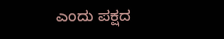ಎಂದು ಪಕ್ಷದ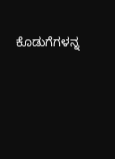ಕೊಡುಗೆಗಳನ್ನ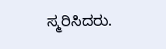ಸ್ಮರಿಸಿದರು.